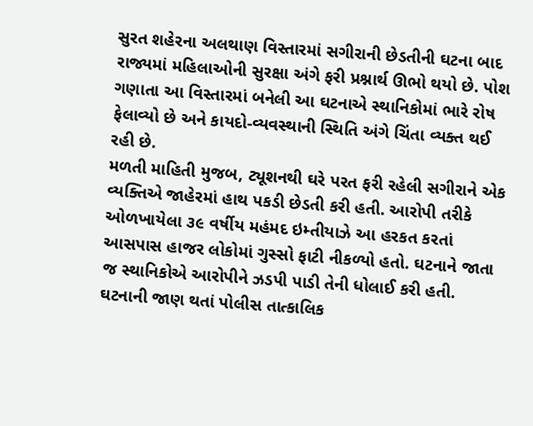સુરત શહેરના અલથાણ વિસ્તારમાં સગીરાની છેડતીની ઘટના બાદ રાજ્યમાં મહિલાઓની સુરક્ષા અંગે ફરી પ્રશ્નાર્થ ઊભો થયો છે. પોશ ગણાતા આ વિસ્તારમાં બનેલી આ ઘટનાએ સ્થાનિકોમાં ભારે રોષ ફેલાવ્યો છે અને કાયદો-વ્યવસ્થાની સ્થિતિ અંગે ચિંતા વ્યક્ત થઈ રહી છે.
મળતી માહિતી મુજબ, ટ્યૂશનથી ઘરે પરત ફરી રહેલી સગીરાને એક વ્યક્તિએ જાહેરમાં હાથ પકડી છેડતી કરી હતી. આરોપી તરીકે ઓળખાયેલા ૩૯ વર્ષીય મહંમદ ઇમ્તીયાઝે આ હરકત કરતાં આસપાસ હાજર લોકોમાં ગુસ્સો ફાટી નીકળ્યો હતો. ઘટનાને જાતા જ સ્થાનિકોએ આરોપીને ઝડપી પાડી તેની ધોલાઈ કરી હતી. ઘટનાની જાણ થતાં પોલીસ તાત્કાલિક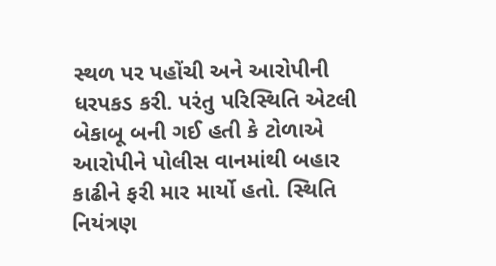સ્થળ પર પહોંચી અને આરોપીની ધરપકડ કરી. પરંતુ પરિસ્થિતિ એટલી બેકાબૂ બની ગઈ હતી કે ટોળાએ આરોપીને પોલીસ વાનમાંથી બહાર કાઢીને ફરી માર માર્યો હતો. સ્થિતિ નિયંત્રણ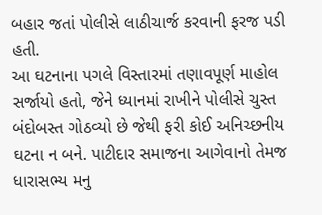બહાર જતાં પોલીસે લાઠીચાર્જ કરવાની ફરજ પડી હતી.
આ ઘટનાના પગલે વિસ્તારમાં તણાવપૂર્ણ માહોલ સર્જાયો હતો, જેને ધ્યાનમાં રાખીને પોલીસે ચુસ્ત બંદોબસ્ત ગોઠવ્યો છે જેથી ફરી કોઈ અનિચ્છનીય ઘટના ન બને. પાટીદાર સમાજના આગેવાનો તેમજ ધારાસભ્ય મનુ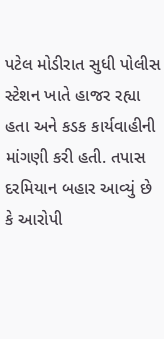પટેલ મોડીરાત સુધી પોલીસ સ્ટેશન ખાતે હાજર રહ્યા હતા અને કડક કાર્યવાહીની માંગણી કરી હતી. તપાસ દરમિયાન બહાર આવ્યું છે કે આરોપી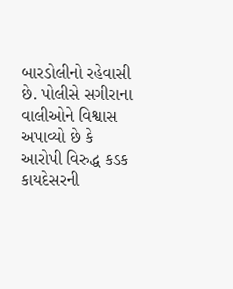બારડોલીનો રહેવાસી છે. પોલીસે સગીરાના વાલીઓને વિશ્વાસ અપાવ્યો છે કે આરોપી વિરુદ્ધ કડક કાયદેસરની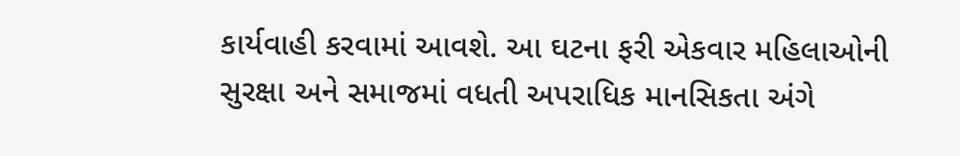કાર્યવાહી કરવામાં આવશે. આ ઘટના ફરી એકવાર મહિલાઓની સુરક્ષા અને સમાજમાં વધતી અપરાધિક માનસિકતા અંગે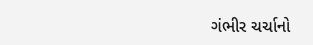ગંભીર ચર્ચાનો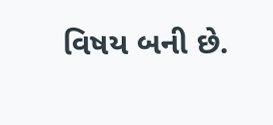વિષય બની છે.